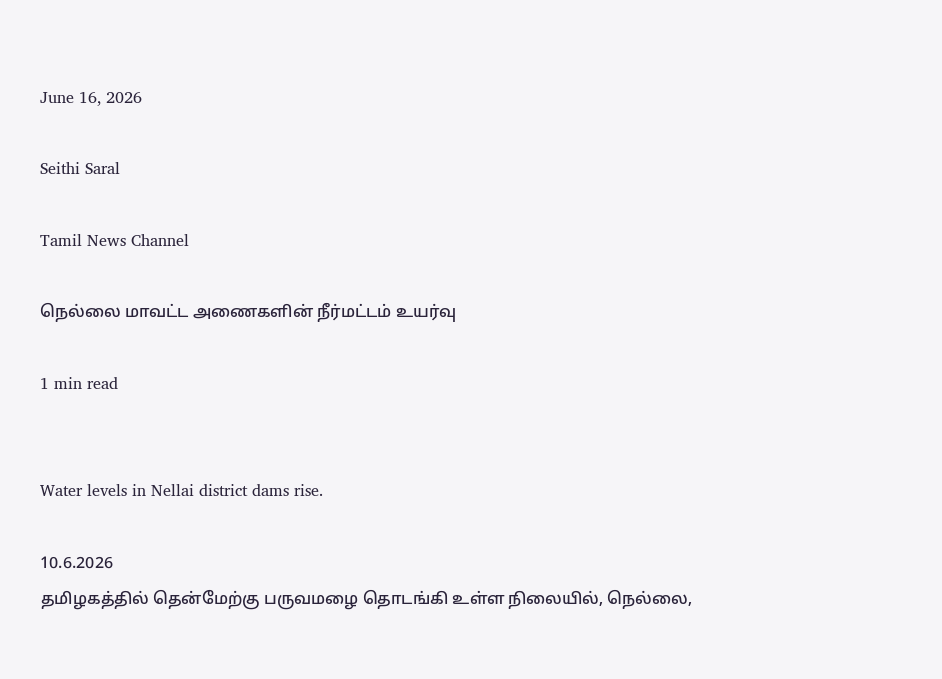June 16, 2026

Seithi Saral

Tamil News Channel

நெல்லை மாவட்ட அணைகளின் நீர்மட்டம் உயர்வு

1 min read


Water levels in Nellai district dams rise.

10.6.2026
தமிழகத்தில் தென்மேற்கு பருவமழை தொடங்கி உள்ள நிலையில், நெல்லை,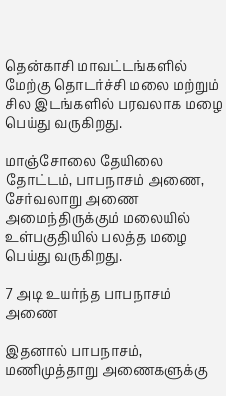தென்காசி மாவட்டங்களில் மேற்கு தொடர்ச்சி மலை மற்றும் சில இடங்களில் பரவலாக மழை பெய்து வருகிறது.

மாஞ்சோலை தேயிலை தோட்டம், பாபநாசம் அணை, சேர்வலாறு அணை அமைந்திருக்கும் மலையில் உள்பகுதியில் பலத்த மழை பெய்து வருகிறது.

7 அடி உயர்ந்த பாபநாசம் அணை

இதனால் பாபநாசம், மணிமுத்தாறு அணைகளுக்கு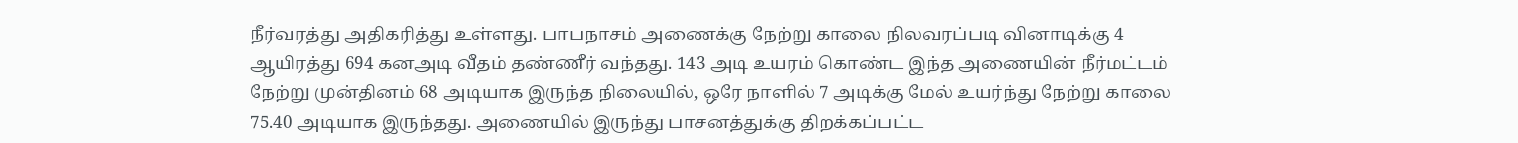நீர்வரத்து அதிகரித்து உள்ளது. பாபநாசம் அணைக்கு நேற்று காலை நிலவரப்படி வினாடிக்கு 4 ஆயிரத்து 694 கனஅடி வீதம் தண்ணீர் வந்தது. 143 அடி உயரம் கொண்ட இந்த அணையின் நீர்மட்டம் நேற்று முன்தினம் 68 அடியாக இருந்த நிலையில், ஒரே நாளில் 7 அடிக்கு மேல் உயர்ந்து நேற்று காலை 75.40 அடியாக இருந்தது. அணையில் இருந்து பாசனத்துக்கு திறக்கப்பட்ட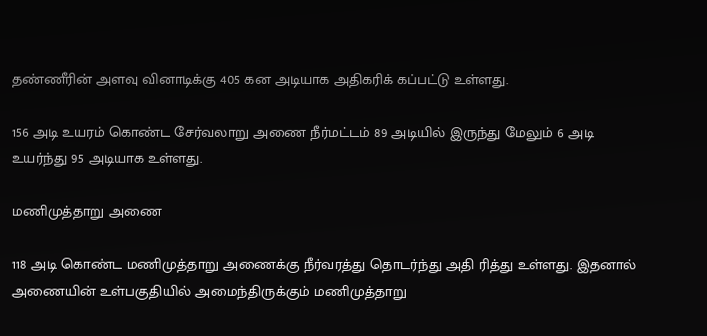தண்ணீரின் அளவு வினாடிக்கு 405 கன அடியாக அதிகரிக் கப்பட்டு உள்ளது.

156 அடி உயரம் கொண்ட சேர்வலாறு அணை நீர்மட்டம் 89 அடியில் இருந்து மேலும் 6 அடி உயர்ந்து 95 அடியாக உள்ளது.

மணிமுத்தாறு அணை

118 அடி கொண்ட மணிமுத்தாறு அணைக்கு நீர்வரத்து தொடர்ந்து அதி ரித்து உள்ளது. இதனால் அணையின் உள்பகுதியில் அமைந்திருக்கும் மணிமுத்தாறு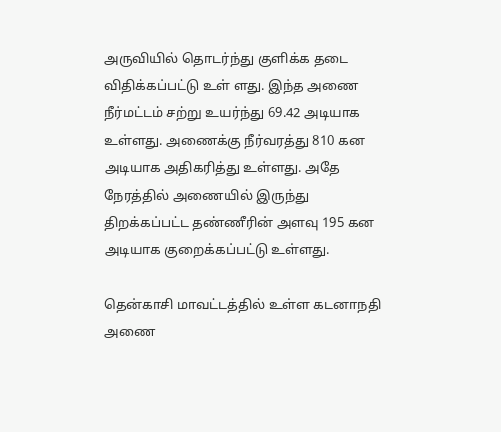அருவியில் தொடர்ந்து குளிக்க தடை விதிக்கப்பட்டு உள் ளது. இந்த அணை நீர்மட்டம் சற்று உயர்ந்து 69.42 அடியாக உள்ளது. அணைக்கு நீர்வரத்து 810 கன அடியாக அதிகரித்து உள்ளது. அதே நேரத்தில் அணையில் இருந்து திறக்கப்பட்ட தண்ணீரின் அளவு 195 கன அடியாக குறைக்கப்பட்டு உள்ளது.

தென்காசி மாவட்டத்தில் உள்ள கடனாநதி அணை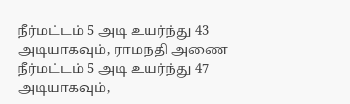நீர்மட்டம் 5 அடி உயர்ந்து 43 அடியாகவும், ராமநதி அணை நீர்மட்டம் 5 அடி உயர்ந்து 47 அடியாகவும்,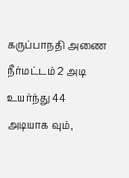கருப்பாநதி அணை நீர்மட்டம் 2 அடி உயர்ந்து 44 அடியாக வும்,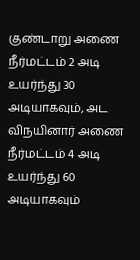குண்டாறு அணை நீர்மட்டம் 2 அடி உயர்ந்து 30 அடியாகவும், அட விநயினார் அணை நீர்மட்டம் 4 அடி உயர்ந்து 60 அடியாகவும்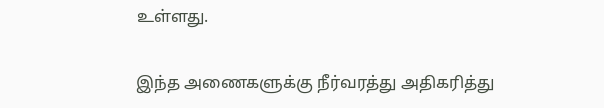உள்ளது.

இந்த அணைகளுக்கு நீர்வரத்து அதிகரித்து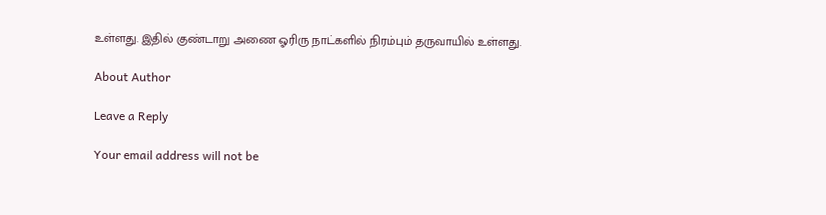உள்ளது. இதில் குண்டாறு அணை ஓரிரு நாட்களில் நிரம்பும் தருவாயில் உள்ளது.

About Author

Leave a Reply

Your email address will not be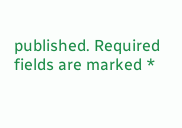published. Required fields are marked *